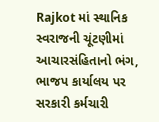Rajkot માં સ્થાનિક સ્વરાજની ચૂંટણીમાં આચારસંહિતાનો ભંગ, ભાજપ કાર્યાલય પર સરકારી કર્મચારી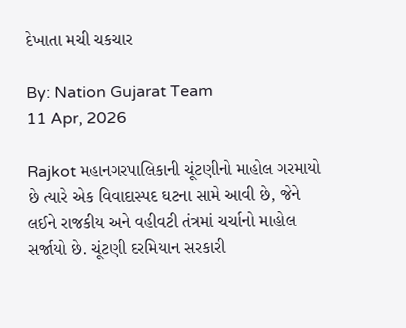દેખાતા મચી ચકચાર

By: Nation Gujarat Team
11 Apr, 2026

Rajkot મહાનગરપાલિકાની ચૂંટણીનો માહોલ ગરમાયો છે ત્યારે એક વિવાદાસ્પદ ઘટના સામે આવી છે, જેને લઈને રાજકીય અને વહીવટી તંત્રમાં ચર્ચાનો માહોલ સર્જાયો છે. ચૂંટણી દરમિયાન સરકારી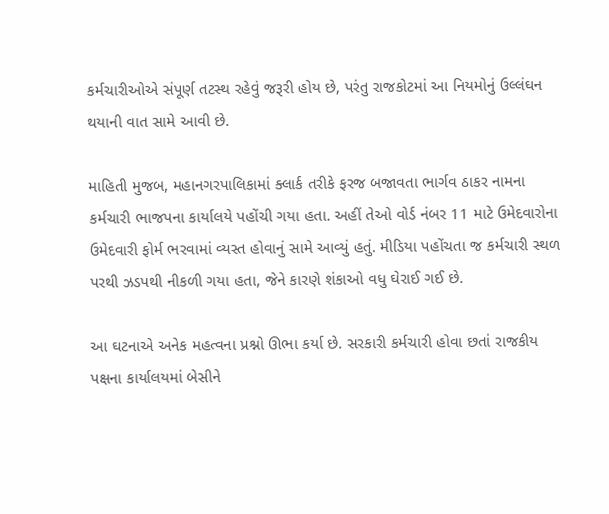કર્મચારીઓએ સંપૂર્ણ તટસ્થ રહેવું જરૂરી હોય છે, પરંતુ રાજકોટમાં આ નિયમોનું ઉલ્લંઘન થયાની વાત સામે આવી છે.

માહિતી મુજબ, મહાનગરપાલિકામાં ક્લાર્ક તરીકે ફરજ બજાવતા ભાર્ગવ ઠાકર નામના કર્મચારી ભાજપના કાર્યાલયે પહોંચી ગયા હતા. અહીં તેઓ વોર્ડ નંબર 11 માટે ઉમેદવારોના ઉમેદવારી ફોર્મ ભરવામાં વ્યસ્ત હોવાનું સામે આવ્યું હતું. મીડિયા પહોંચતા જ કર્મચારી સ્થળ પરથી ઝડપથી નીકળી ગયા હતા, જેને કારણે શંકાઓ વધુ ઘેરાઈ ગઈ છે.

આ ઘટનાએ અનેક મહત્વના પ્રશ્નો ઊભા કર્યા છે. સરકારી કર્મચારી હોવા છતાં રાજકીય પક્ષના કાર્યાલયમાં બેસીને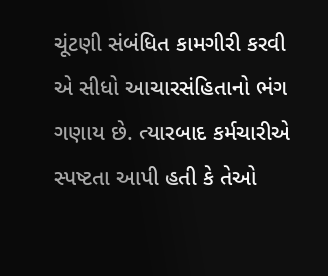ચૂંટણી સંબંધિત કામગીરી કરવી એ સીધો આચારસંહિતાનો ભંગ ગણાય છે. ત્યારબાદ કર્મચારીએ સ્પષ્ટતા આપી હતી કે તેઓ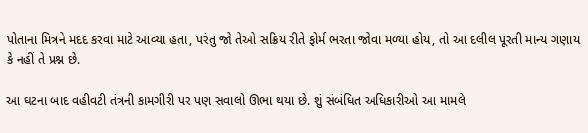પોતાના મિત્રને મદદ કરવા માટે આવ્યા હતા, પરંતુ જો તેઓ સક્રિય રીતે ફોર્મ ભરતા જોવા મળ્યા હોય, તો આ દલીલ પૂરતી માન્ય ગણાય કે નહીં તે પ્રશ્ન છે.

આ ઘટના બાદ વહીવટી તંત્રની કામગીરી પર પણ સવાલો ઊભા થયા છે. શું સંબંધિત અધિકારીઓ આ મામલે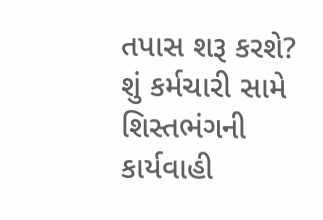તપાસ શરૂ કરશે? શું કર્મચારી સામે શિસ્તભંગની કાર્યવાહી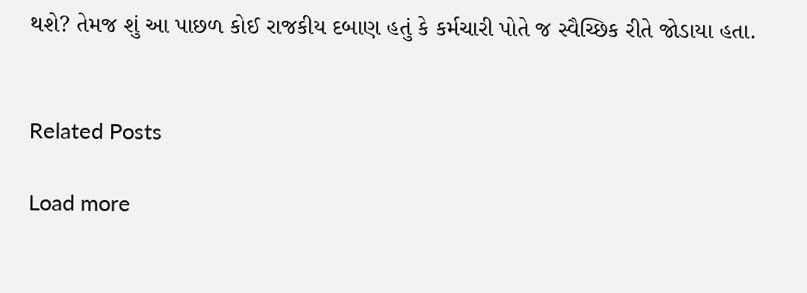થશે? તેમજ શું આ પાછળ કોઈ રાજકીય દબાણ હતું કે કર્મચારી પોતે જ સ્વૈચ્છિક રીતે જોડાયા હતા.


Related Posts

Load more